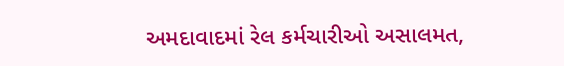અમદાવાદમાં રેલ કર્મચારીઓ અસાલમત,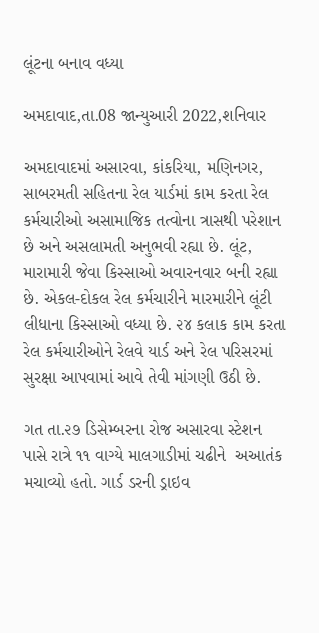લૂંટના બનાવ વધ્યા

અમદાવાદ,તા.08 જાન્યુઆરી 2022,શનિવાર

અમદાવાદમાં અસારવા, કાંકરિયા, મણિનગર, સાબરમતી સહિતના રેલ યાર્ડમાં કામ કરતા રેલ કર્મચારીઓ અસામાજિક તત્વોના ત્રાસથી પરેશાન છે અને અસલામતી અનુભવી રહ્યા છે. લૂંટ, મારામારી જેવા કિસ્સાઓ અવારનવાર બની રહ્યા છે. એકલ-દોકલ રેલ કર્મચારીને મારમારીને લૂંટી લીધાના કિસ્સાઓ વધ્યા છે. ૨૪ કલાક કામ કરતા રેલ કર્મચારીઓને રેલવે યાર્ડ અને રેલ પરિસરમાં સુરક્ષા આપવામાં આવે તેવી માંગણી ઉઠી છે.

ગત તા.૨૭ ડિસેમ્બરના રોજ અસારવા સ્ટેશન પાસે રાત્રે ૧૧ વાગ્યે માલગાડીમાં ચઢીને  અઆતંક મચાવ્યો હતો. ગાર્ડ ડરની ડ્રાઇવ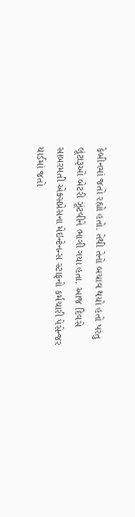કેબીનમાં જતો રહ્યો હતો. તેથી તેનો બચાવ થયો હતો પરંતુ લૂંટારૂઓ બેટરી ઝૂંટવીને ભાગી ગયા હતા. આજ દિવસે સાબરમતી એક્સપ્રેસના મેઇન્ટેનન્સ સ્ટાફનો કર્મચારી પેસેન્જર યાર્ડમાં જતો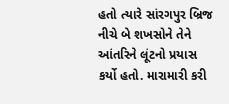હતો ત્યારે સાંરગપુર બ્રિજ નીચે બે શખસોને તેને આંતરિને લૂંટનો પ્રયાસ કર્યો હતો. મારામારી કરી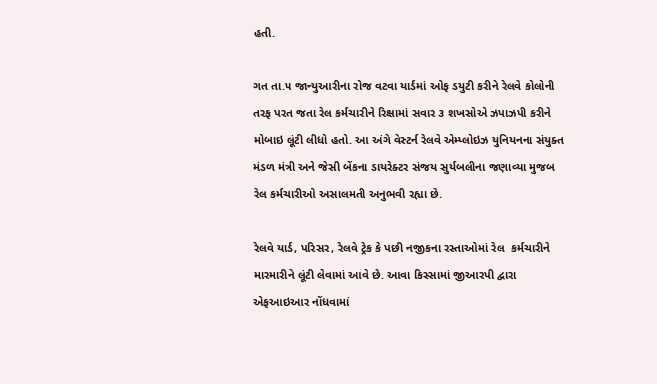હતી.

ગત તા.૫ જાન્યુઆરીના રોજ વટવા યાર્ડમાં ઓફ ડયુટી કરીને રેલવે કોલોની તરફ પરત જતા રેલ કર્મચારીને રિક્ષામાં સવાર ૩ શખસોએ ઝપાઝપી કરીને મોબાઇ લૂંટી લીધો હતો. આ અંગે વેસ્ટર્ન રેલવે એમ્પ્લોઇઝ યુનિયનના સંયુક્ત મંડળ મંત્રી અને જેસી બેંકના ડાયરેક્ટર સંજય સુર્યબલીના જણાવ્યા મુજબ રેલ કર્મચારીઓ અસાલમતી અનુભવી રહ્યા છે.

રેલવે યાર્ડ, પરિસર, રેલવે ટ્રેક કે પછી નજીકના રસ્તાઓમાં રેલ  કર્મચારીને મારમારીને લૂંટી લેવામાં આવે છે. આવા કિસ્સામાં જીઆરપી દ્વારા એફઆઇઆર નોંધવામાં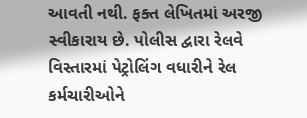આવતી નથી. ફક્ત લેખિતમાં અરજી સ્વીકારાય છે. પોલીસ દ્વારા રેલવે વિસ્તારમાં પેટ્રોલિંગ વધારીને રેલ કર્મચારીઓને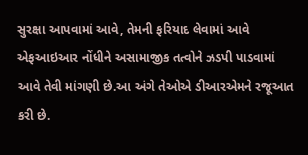સુરક્ષા આપવામાં આવે, તેમની ફરિયાદ લેવામાં આવે એફઆઇઆર નોંધીને અસામાજીક તત્વોને ઝડપી પાડવામાં આવે તેવી માંગણી છે.આ અંગે તેઓએ ડીઆરએમને રજૂઆત કરી છે.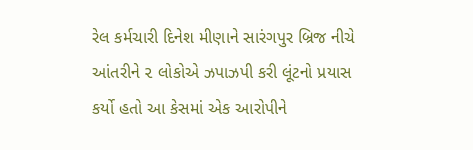રેલ કર્મચારી દિનેશ મીણાને સારંગપુર બ્રિજ નીચે આંતરીને ૨ લોકોએ ઝપાઝપી કરી લૂંટનો પ્રયાસ કર્યો હતો આ કેસમાં એક આરોપીને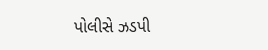પોલીસે ઝડપી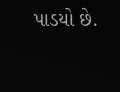પાડયો છે.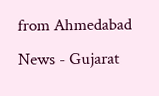from Ahmedabad News - Gujarat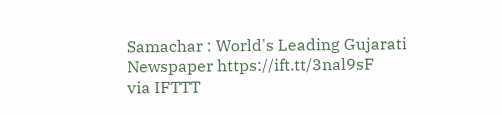Samachar : World's Leading Gujarati Newspaper https://ift.tt/3nal9sF
via IFTTT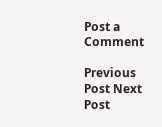Post a Comment

Previous Post Next Post